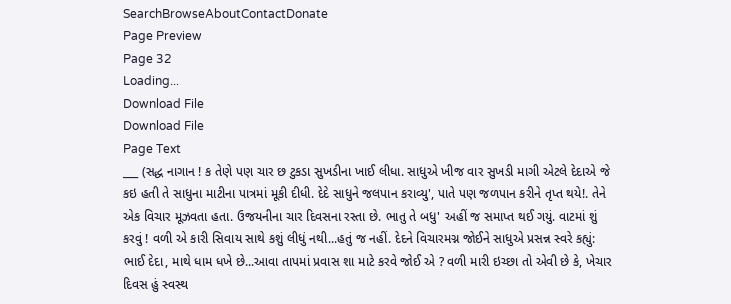SearchBrowseAboutContactDonate
Page Preview
Page 32
Loading...
Download File
Download File
Page Text
___ (સદ્ધ નાગાન ! ક તેણે પણ ચાર છ ટુકડા સુખડીના ખાઈ લીધા. સાધુએ ખીજ વાર સુખડી માગી એટલે દેદાએ જે કઇ હતી તે સાધુના માટીના પાત્રમાં મૂકી દીધી. દેદે સાધુને જલપાન કરાવ્યુ', પાતે પણ જળપાન કરીને તૃપ્ત થયે!. તેને એક વિચાર મૂઝવતા હતા. ઉજયનીના ચાર દિવસના રસ્તા છે. ભાતુ તે બધુ' અહીં જ સમાપ્ત થઈ ગયું. વાટમાં શું કરવું ! વળી એ કારી સિવાય સાથે કશું લીધું નથી...હતું જ નહીં. દેદને વિચારમગ્ન જોઈને સાધુએ પ્રસન્ન સ્વરે કહ્યું: ભાઈ દેદા, માથે ધામ ધખે છે...આવા તાપમાં પ્રવાસ શા માટે કરવે જોઈ એ ? વળી મારી ઇચ્છા તો એવી છે કે, ખેચાર દિવસ હું સ્વસ્થ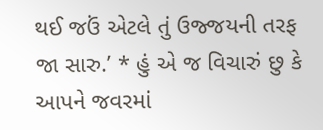થઈ જઉં એટલે તું ઉજ્જયની તરફ જા સારુ.’ * હું એ જ વિચારું છુ કે આપને જવરમાં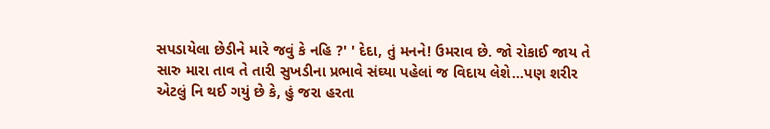સપડાયેલા છેડીને મારે જવું કે નહિ ?' ' દેદા, તું મનને! ઉમરાવ છે. જો રોકાઈ જાય તે સારુ મારા તાવ તે તારી સુખડીના પ્રભાવે સંઘ્યા પહેલાં જ વિદાય લેશે...પણ શરીર એટલું નિ થઈ ગયું છે કે, હું જરા હરતા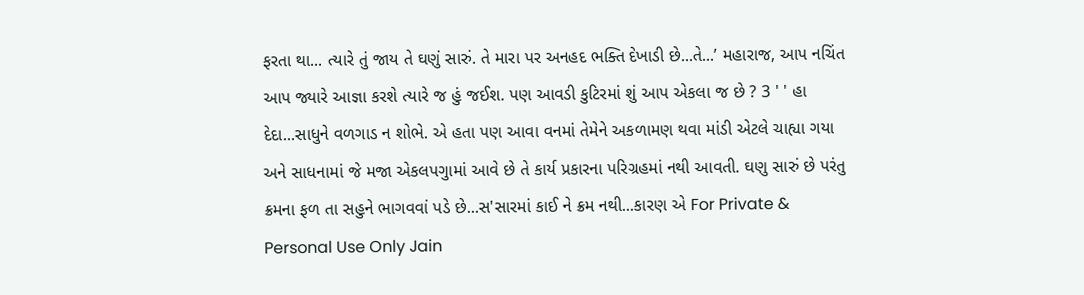ફરતા થા... ત્યારે તું જાય તે ઘણું સારું. તે મારા પર અનહદ ભક્તિ દેખાડી છે...તે...’ મહારાજ, આપ નચિંત આપ જ્યારે આજ્ઞા કરશે ત્યારે જ હું જઈશ. પણ આવડી કુટિરમાં શું આપ એકલા જ છે ? 3 ' ' હા દેદા...સાધુને વળગાડ ન શોભે. એ હતા પણ આવા વનમાં તેમેને અકળામણ થવા માંડી એટલે ચાહ્યા ગયા અને સાધનામાં જે મજા એકલપગુામાં આવે છે તે કાર્ય પ્રકારના પરિગ્રહમાં નથી આવતી. ઘણુ સારું છે પરંતુ ક્રમના ફળ તા સહુને ભાગવવાં પડે છે...સ'સારમાં કાઈ ને ક્રમ નથી...કારણ એ For Private & Personal Use Only Jain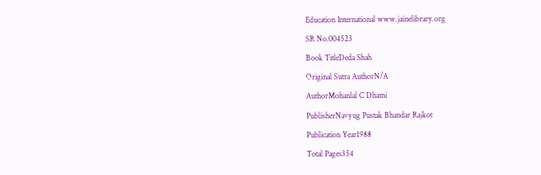Education International www.jainelibrary.org
SR No.004523
Book TitleDeda Shah
Original Sutra AuthorN/A
AuthorMohanlal C Dhami
PublisherNavyug Pustak Bhandar Rajkot
Publication Year1988
Total Pages354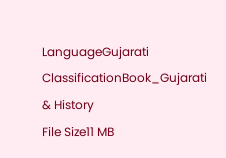LanguageGujarati
ClassificationBook_Gujarati & History
File Size11 MB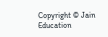Copyright © Jain Education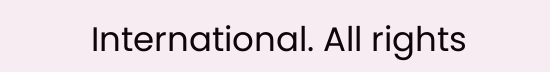International. All rights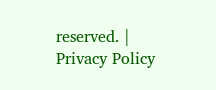reserved. | Privacy Policy